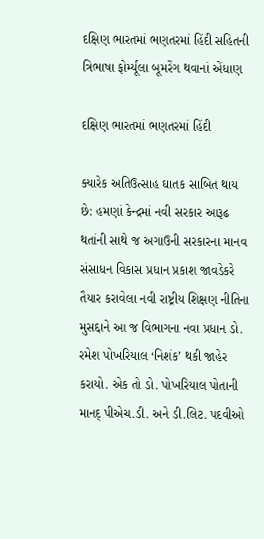દક્ષિણ ભારતમાં ભણતરમાં હિંદી સહિતની ત્રિભાષા ફોર્મ્યૂલા બૂમરેંગ થવાનાં એંધાણ

દક્ષિણ ભારતમાં ભણતરમાં હિંદી

ક્યારેક અતિઉત્સાહ ઘાતક સાબિત થાય છે: હમણાં કેન્દ્રમાં નવી સરકાર આરૂઢ થતાંની સાથે જ અગાઉની સરકારના માનવ સંસાધન વિકાસ પ્રધાન પ્રકાશ જાવડેકરે તૈયાર કરાવેલા નવી રાષ્ટ્રીય શિક્ષણ નીતિના મુસદ્દાને આ જ વિભાગના નવા પ્રધાન ડો. રમેશ પોખરિયાલ ‘નિશંક’ થકી જાહેર કરાયો. એક તો ડો. પોખરિયાલ પોતાની માનદ્ પીએચ.ડી. અને ડી.લિટ. પદવીઓ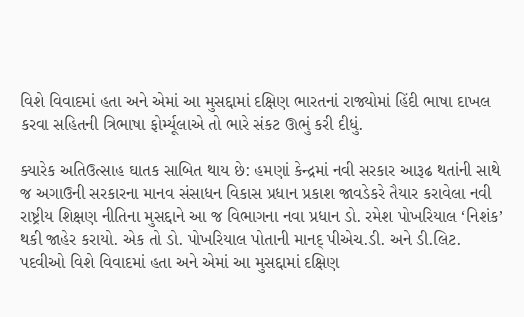વિશે વિવાદમાં હતા અને એમાં આ મુસદ્દામાં દક્ષિણ ભારતનાં રાજ્યોમાં હિંદી ભાષા દાખલ કરવા સહિતની ત્રિભાષા ફોર્મ્યૂલાએ તો ભારે સંકટ ઊભું કરી દીધું.

ક્યારેક અતિઉત્સાહ ઘાતક સાબિત થાય છે: હમણાં કેન્દ્રમાં નવી સરકાર આરૂઢ થતાંની સાથે જ અગાઉની સરકારના માનવ સંસાધન વિકાસ પ્રધાન પ્રકાશ જાવડેકરે તૈયાર કરાવેલા નવી રાષ્ટ્રીય શિક્ષણ નીતિના મુસદ્દાને આ જ વિભાગના નવા પ્રધાન ડો. રમેશ પોખરિયાલ ‘નિશંક’ થકી જાહેર કરાયો. એક તો ડો. પોખરિયાલ પોતાની માનદ્ પીએચ.ડી. અને ડી.લિટ. પદવીઓ વિશે વિવાદમાં હતા અને એમાં આ મુસદ્દામાં દક્ષિણ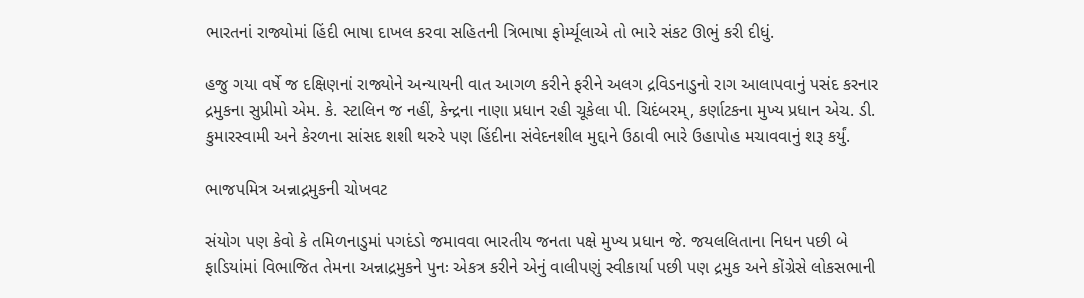ભારતનાં રાજ્યોમાં હિંદી ભાષા દાખલ કરવા સહિતની ત્રિભાષા ફોર્મ્યૂલાએ તો ભારે સંકટ ઊભું કરી દીધું.

હજુ ગયા વર્ષે જ દક્ષિણનાં રાજ્યોને અન્યાયની વાત આગળ કરીને ફરીને અલગ દ્રવિડનાડુનો રાગ આલાપવાનું પસંદ કરનાર દ્રમુકના સુપ્રીમો એમ. કે. સ્ટાલિન જ નહીં, કેન્દ્રના નાણા પ્રધાન રહી ચૂકેલા પી. ચિદંબરમ્, કર્ણાટકના મુખ્ય પ્રધાન એચ. ડી. કુમારસ્વામી અને કેરળના સાંસદ શશી થરુરે પણ હિંદીના સંવેદનશીલ મુદ્દાને ઉઠાવી ભારે ઉહાપોહ મચાવવાનું શરૂ કર્યું.

ભાજપમિત્ર અન્નાદ્રમુકની ચોખવટ

સંયોગ પણ કેવો કે તમિળનાડુમાં પગદંડો જમાવવા ભારતીય જનતા પક્ષે મુખ્ય પ્રધાન જે. જયલલિતાના નિધન પછી બે ફાડિયાંમાં વિભાજિત તેમના અન્નાદ્રમુકને પુનઃ એકત્ર કરીને એનું વાલીપણું સ્વીકાર્યા પછી પણ દ્રમુક અને કોંગ્રેસે લોકસભાની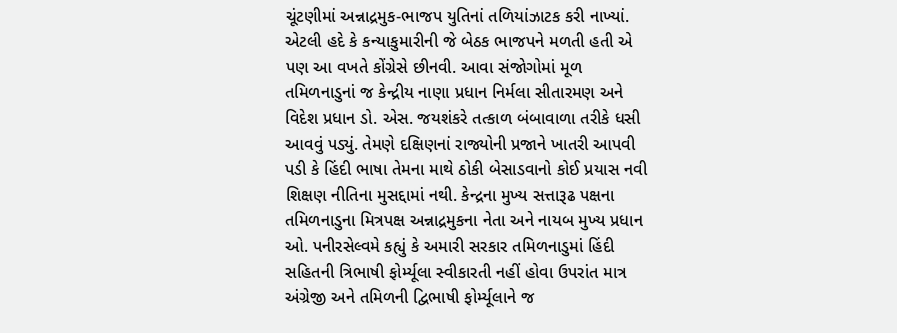ચૂંટણીમાં અન્નાદ્રમુક-ભાજપ યુતિનાં તળિયાંઝાટક કરી નાખ્યાં. એટલી હદે કે કન્યાકુમારીની જે બેઠક ભાજપને મળતી હતી એ પણ આ વખતે કોંગ્રેસે છીનવી. આવા સંજોગોમાં મૂળ તમિળનાડુનાં જ કેન્દ્રીય નાણા પ્રધાન નિર્મલા સીતારમણ અને વિદેશ પ્રધાન ડો. એસ. જયશંકરે તત્કાળ બંબાવાળા તરીકે ધસી આવવું પડ્યું. તેમણે દક્ષિણનાં રાજ્યોની પ્રજાને ખાતરી આપવી પડી કે હિંદી ભાષા તેમના માથે ઠોકી બેસાડવાનો કોઈ પ્રયાસ નવી શિક્ષણ નીતિના મુસદ્દામાં નથી. કેન્દ્રના મુખ્ય સત્તારૂઢ પક્ષના તમિળનાડુના મિત્રપક્ષ અન્નાદ્રમુકના નેતા અને નાયબ મુખ્ય પ્રધાન ઓ. પનીરસેલ્વમે કહ્યું કે અમારી સરકાર તમિળનાડુમાં હિંદી સહિતની ત્રિભાષી ફોર્મ્યૂલા સ્વીકારતી નહીં હોવા ઉપરાંત માત્ર અંગ્રેજી અને તમિળની દ્વિભાષી ફોર્મ્યૂલાને જ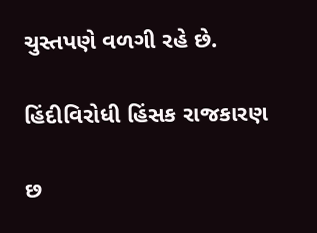ચુસ્તપણે વળગી રહે છે.

હિંદીવિરોધી હિંસક રાજકારણ

છ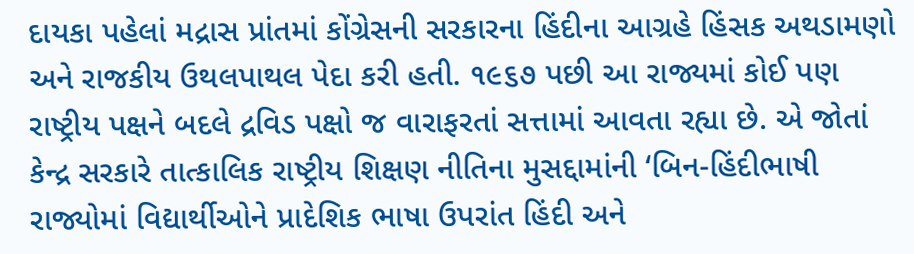દાયકા પહેલાં મદ્રાસ પ્રાંતમાં કોંગ્રેસની સરકારના હિંદીના આગ્રહે હિંસક અથડામણો અને રાજકીય ઉથલપાથલ પેદા કરી હતી. ૧૯૬૭ પછી આ રાજ્યમાં કોઈ પણ રાષ્ટ્રીય પક્ષને બદલે દ્રવિડ પક્ષો જ વારાફરતાં સત્તામાં આવતા રહ્યા છે. એ જોતાં કેન્દ્ર સરકારે તાત્કાલિક રાષ્ટ્રીય શિક્ષણ નીતિના મુસદ્દામાંની ‘બિન-હિંદીભાષી રાજ્યોમાં વિદ્યાર્થીઓને પ્રાદેશિક ભાષા ઉપરાંત હિંદી અને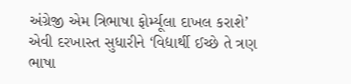અંગ્રેજી એમ ત્રિભાષા ફોર્મ્યૂલા દાખલ કરાશે’ એવી દરખાસ્ત સુધારીને ‘વિદ્યાર્થી ઈચ્છે તે ત્રણ ભાષા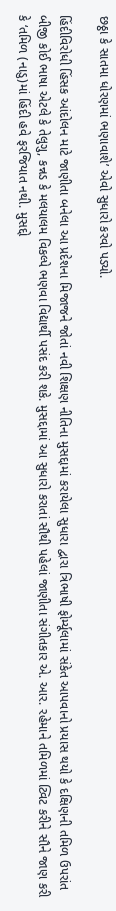છઠ્ઠા કે સાતમા ધોરણમાં ભણાવાશે’ એવો સુધારો કરવો પડ્યો.

હિંદીવિરોધી હિંસક આંદોલન માટે જાણીતા બનેલા આ પ્રદેશના મિજાજને જોતાં નવી શિક્ષણ નીતિના મુસદ્દામાં કરાયેલા સુધારા દ્વારા ત્રિભાષી ફોર્મ્યૂલામાં સંકેત આપવાનો પ્રયાસ થયો કે દક્ષિણની તમિળ ઉપરાંત બીજી કોઈ ભાષા એટલે કે તેલુગુ, કન્નડ કે મલયાલમ વિકલ્પે ભણવા વિદ્યાર્થી પસંદ કરી શકે. મુસદ્દામાં આ સુધારો કરાતાં સૌથી પહેલાં જાણીતા સંગીતકાર એ. આર. રહેમાને તમિળમાં ટ્વિટ કરીને સૌને જાણ કરી કે ‘તમિળ (નાડુ)માં હિંદી હવે ફરજિયાત નથી. મુસદ્દો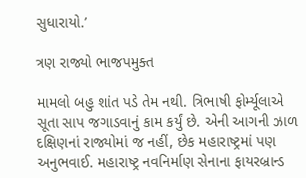સુધારાયો.’

ત્રણ રાજ્યો ભાજપમુક્ત

મામલો બહુ શાંત પડે તેમ નથી. ત્રિભાષી ફોર્મ્યૂલાએ સૂતા સાપ જગાડવાનું કામ કર્યું છે. એની આગની ઝાળ દક્ષિણનાં રાજ્યોમાં જ નહીં, છેક મહારાષ્ટ્રમાં પણ અનુભવાઈ. મહારાષ્ટ્ર નવનિર્માણ સેનાના ફાયરબ્રાન્ડ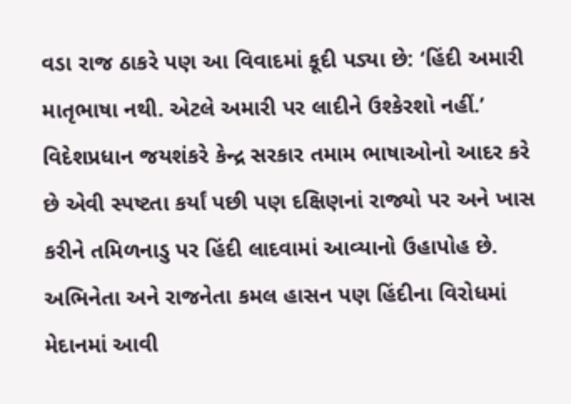વડા રાજ ઠાકરે પણ આ વિવાદમાં કૂદી પડ્યા છે: ‘હિંદી અમારી માતૃભાષા નથી. એટલે અમારી પર લાદીને ઉશ્કેરશો નહીં.’ વિદેશપ્રધાન જયશંકરે કેન્દ્ર સરકાર તમામ ભાષાઓનો આદર કરે છે એવી સ્પષ્ટતા કર્યાં પછી પણ દક્ષિણનાં રાજ્યો પર અને ખાસ કરીને તમિળનાડુ પર હિંદી લાદવામાં આવ્યાનો ઉહાપોહ છે. અભિનેતા અને રાજનેતા કમલ હાસન પણ હિંદીના વિરોધમાં મેદાનમાં આવી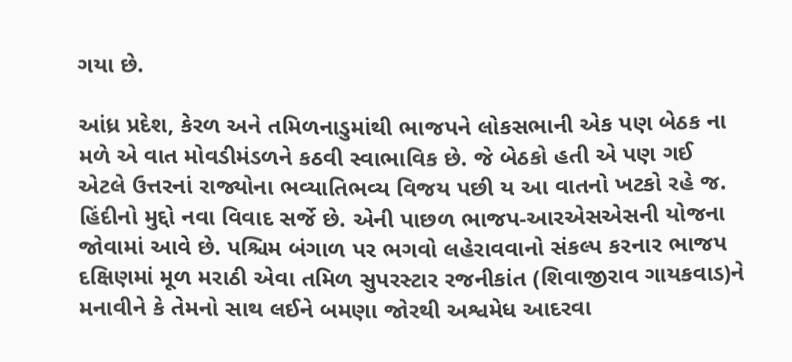ગયા છે.

આંધ્ર પ્રદેશ, કેરળ અને તમિળનાડુમાંથી ભાજપને લોકસભાની એક પણ બેઠક ના મળે એ વાત મોવડીમંડળને કઠવી સ્વાભાવિક છે. જે બેઠકો હતી એ પણ ગઈ એટલે ઉત્તરનાં રાજ્યોના ભવ્યાતિભવ્ય વિજય પછી ય આ વાતનો ખટકો રહે જ. હિંદીનો મુદ્દો નવા વિવાદ સર્જે છે. એની પાછળ ભાજપ-આરએસએસની યોજના જોવામાં આવે છે. પશ્ચિમ બંગાળ પર ભગવો લહેરાવવાનો સંકલ્પ કરનાર ભાજપ દક્ષિણમાં મૂળ મરાઠી એવા તમિળ સુપરસ્ટાર રજનીકાંત (શિવાજીરાવ ગાયકવાડ)ને મનાવીને કે તેમનો સાથ લઈને બમણા જોરથી અશ્વમેધ આદરવા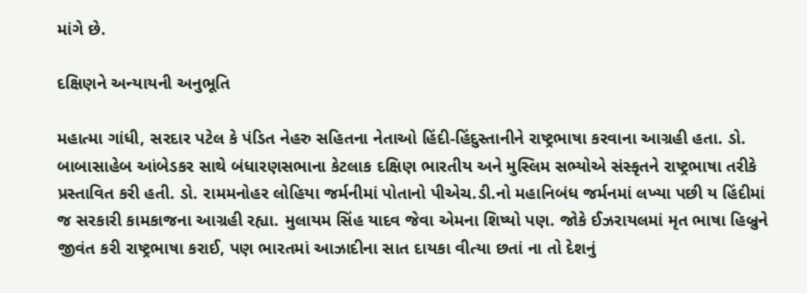માંગે છે.

દક્ષિણને અન્યાયની અનુભૂતિ

મહાત્મા ગાંધી, સરદાર પટેલ કે પંડિત નેહરુ સહિતના નેતાઓ હિંદી-હિંદુસ્તાનીને રાષ્ટ્રભાષા કરવાના આગ્રહી હતા. ડો. બાબાસાહેબ આંબેડકર સાથે બંધારણસભાના કેટલાક દક્ષિણ ભારતીય અને મુસ્લિમ સભ્યોએ સંસ્કૃતને રાષ્ટ્રભાષા તરીકે પ્રસ્તાવિત કરી હતી. ડો. રામમનોહર લોહિયા જર્મનીમાં પોતાનો પીએચ.ડી.નો મહાનિબંધ જર્મનમાં લખ્યા પછી ય હિંદીમાં જ સરકારી કામકાજના આગ્રહી રહ્યા. મુલાયમ સિંહ યાદવ જેવા એમના શિષ્યો પણ. જોકે ઈઝરાયલમાં મૃત ભાષા હિબ્રુને જીવંત કરી રાષ્ટ્રભાષા કરાઈ, પણ ભારતમાં આઝાદીના સાત દાયકા વીત્યા છતાં ના તો દેશનું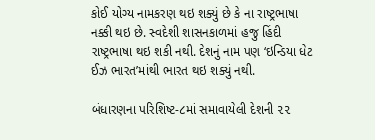કોઈ યોગ્ય નામકરણ થઇ શક્યું છે કે ના રાષ્ટ્રભાષા નક્કી થઇ છે. સ્વદેશી શાસનકાળમાં હજુ હિંદી રાષ્ટ્રભાષા થઇ શકી નથી. દેશનું નામ પણ ‘ઇન્ડિયા ધેટ ઈઝ ભારત’માંથી ભારત થઇ શક્યું નથી.

બંધારણના પરિશિષ્ટ-૮માં સમાવાયેલી દેશની ૨૨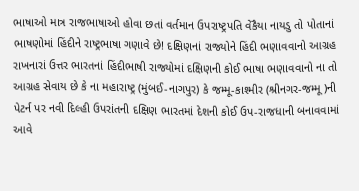ભાષાઓ માત્ર રાજભાષાઓ હોવા છતાં વર્તમાન ઉપરાષ્ટ્રપતિ વેંકૈયા નાયડુ તો પોતાનાં ભાષણોમાં હિંદીને રાષ્ટ્રભાષા ગણાવે છે! દક્ષિણનાં રાજ્યોને હિંદી ભણાવવાનો આગ્રહ રાખનારાં ઉત્તર ભારતનાં હિંદીભાષી રાજ્યોમાં દક્ષિણની કોઈ ભાષા ભણાવવાનો ના તો આગ્રહ સેવાય છે કે ના મહારાષ્ટ્ર (મુંબઈ-નાગપુર) કે જમ્મૂ-કાશ્મીર (શ્રીનગર-જમ્મૂ)ની પેટર્ન પર નવી દિલ્હી ઉપરાંતની દક્ષિણ ભારતમાં દેશની કોઈ ઉપ-રાજધાની બનાવવામાં આવે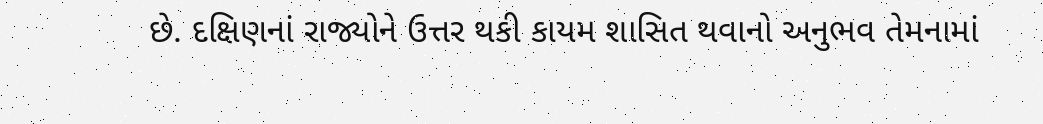છે. દક્ષિણનાં રાજ્યોને ઉત્તર થકી કાયમ શાસિત થવાનો અનુભવ તેમનામાં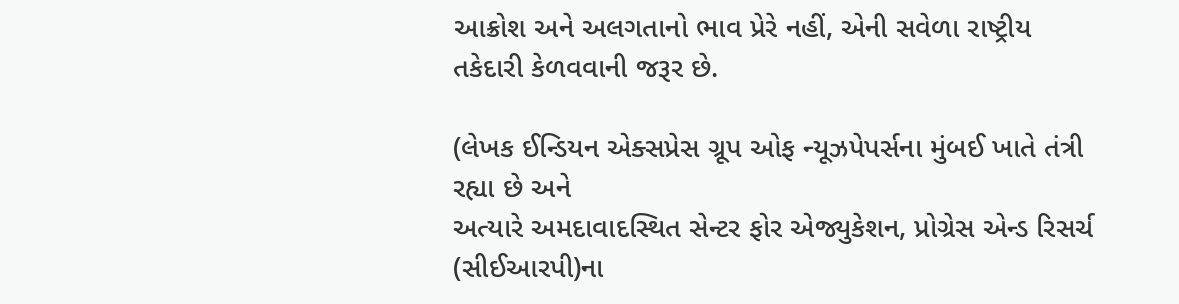આક્રોશ અને અલગતાનો ભાવ પ્રેરે નહીં, એની સવેળા રાષ્ટ્રીય તકેદારી કેળવવાની જરૂર છે.

(લેખક ઈન્ડિયન એક્સપ્રેસ ગ્રૂપ ઓફ ન્યૂઝપેપર્સના મુંબઈ ખાતે તંત્રી રહ્યા છે અને
અત્યારે અમદાવાદસ્થિત સેન્ટર ફોર એજ્યુકેશન, પ્રોગ્રેસ એન્ડ રિસર્ચ (સીઈઆરપી)ના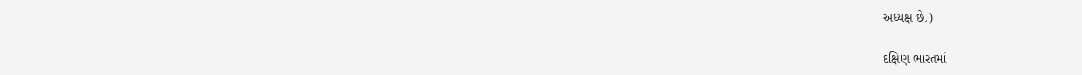અધ્યક્ષ છે.)

દક્ષિણ ભારતમાં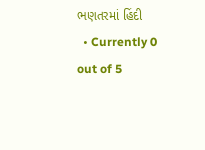ભણતરમાં હિંદી
  • Currently 0 out of 5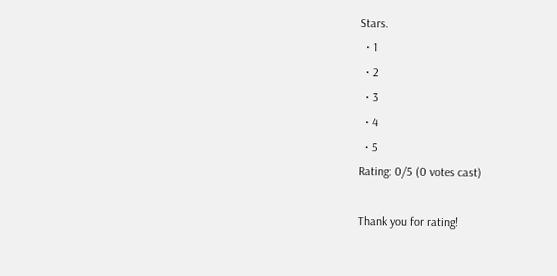Stars.
  • 1
  • 2
  • 3
  • 4
  • 5
Rating: 0/5 (0 votes cast)

Thank you for rating!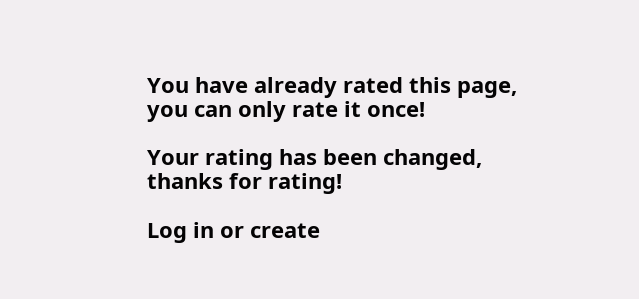You have already rated this page, you can only rate it once!

Your rating has been changed, thanks for rating!

Log in or create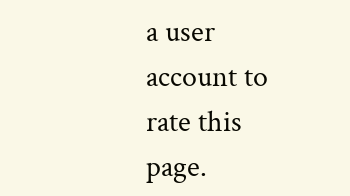a user account to rate this page.